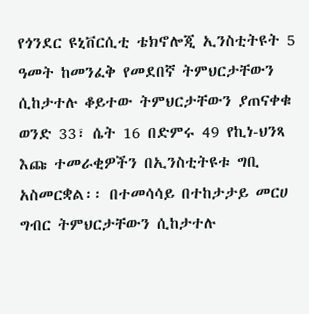የጎንደር ዩኒቨርሲቲ ቴክኖሎጂ ኢንስቲትዩት 5 ዓመት ከመንፈቅ የመደበኛ ትምህርታቸውን ሲከታተሉ ቆይተው ትምህርታቸውን ያጠናቀቁ ወንድ 33፣ ሴት 16 በድምሩ 49 የኪነ-ህንጻ እጩ ተመራቂዎችን በኢንስቲትዩቱ ግቢ አስመርቋል፡፡ በተመሳሳይ በተከታታይ መርሀ ግብር ትምህርታቸውን ሲከታተሉ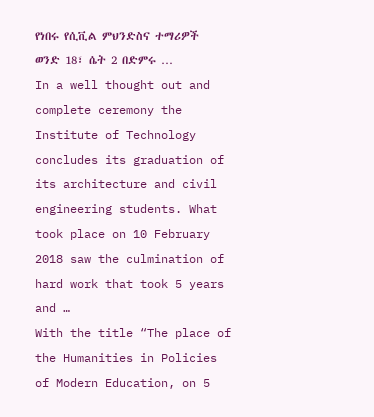የነበሩ የሲቪል ምህንድስና ተማሪዎች ወንድ 18፣ ሴት 2 በድምሩ …
In a well thought out and complete ceremony the Institute of Technology concludes its graduation of its architecture and civil engineering students. What took place on 10 February 2018 saw the culmination of hard work that took 5 years and …
With the title “The place of the Humanities in Policies of Modern Education, on 5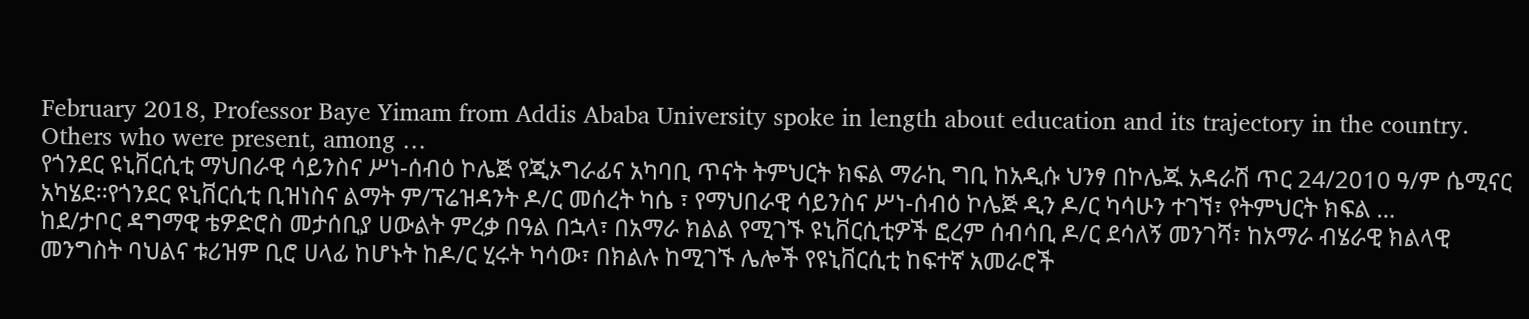February 2018, Professor Baye Yimam from Addis Ababa University spoke in length about education and its trajectory in the country. Others who were present, among …
የጎንደር ዩኒቨርሲቲ ማህበራዊ ሳይንስና ሥነ-ሰብዕ ኮሌጅ የጂኦግራፊና አካባቢ ጥናት ትምህርት ክፍል ማራኪ ግቢ ከአዲሱ ህንፃ በኮሌጁ አዳራሽ ጥር 24/2010 ዓ/ም ሴሚናር አካሄደ፡፡የጎንደር ዩኒቨርሲቲ ቢዝነስና ልማት ም/ፕሬዝዳንት ዶ/ር መሰረት ካሴ ፣ የማህበራዊ ሳይንስና ሥነ-ሰብዕ ኮሌጅ ዲን ዶ/ር ካሳሁን ተገኘ፣ የትምህርት ክፍል …
ከደ/ታቦር ዳግማዊ ቴዎድሮስ መታሰቢያ ሀውልት ምረቃ በዓል በኋላ፣ በአማራ ክልል የሚገኙ ዩኒቨርሲቲዎች ፎረም ሰብሳቢ ዶ/ር ደሳለኝ መንገሻ፣ ከአማራ ብሄራዊ ክልላዊ መንግስት ባህልና ቱሪዝም ቢሮ ሀላፊ ከሆኑት ከዶ/ር ሂሩት ካሳው፣ በክልሉ ከሚገኙ ሌሎች የዩኒቨርሲቲ ከፍተኛ አመራሮች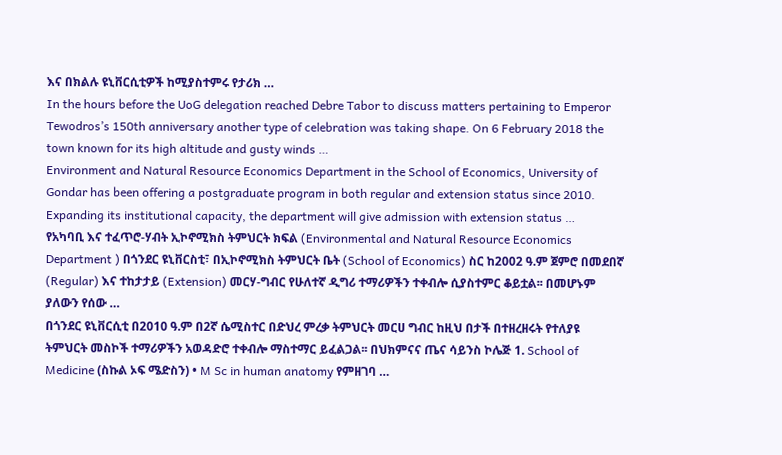እና በክልሉ ዩኒቨርሲቲዎች ከሚያስተምሩ የታሪክ …
In the hours before the UoG delegation reached Debre Tabor to discuss matters pertaining to Emperor Tewodros’s 150th anniversary another type of celebration was taking shape. On 6 February 2018 the town known for its high altitude and gusty winds …
Environment and Natural Resource Economics Department in the School of Economics, University of Gondar has been offering a postgraduate program in both regular and extension status since 2010. Expanding its institutional capacity, the department will give admission with extension status …
የአካባቢ እና ተፈጥሮ-ሃብት ኢኮኖሚክስ ትምህርት ክፍል (Environmental and Natural Resource Economics Department ) በጎንደር ዩኒቨርስቲ፣ በኢኮኖሚክስ ትምህርት ቤት (School of Economics) ስር ከ2002 ዓ.ም ጀምሮ በመደበኛ (Regular) እና ተከታታይ (Extension) መርሃ-ግብር የሁለተኛ ዲግሪ ተማሪዎችን ተቀብሎ ሲያስተምር ቆይቷል፡፡ በመሆኑም ያለውን የሰው …
በጎንደር ዩኒቨርሲቲ በ2010 ዓ.ም በ2ኛ ሴሚስተር በድህረ ምረቃ ትምህርት መርሀ ግብር ከዚህ በታች በተዘረዘሩት የተለያዩ ትምህርት መስኮች ተማሪዎችን አወዳድሮ ተቀብሎ ማስተማር ይፈልጋል፡፡ በህክምናና ጤና ሳይንስ ኮሌጅ 1. School of Medicine (ስኩል ኦፍ ሜድስን) • M Sc in human anatomy የምዘገባ …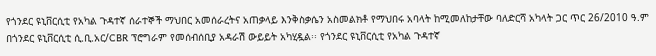የጎንደር ዩኒቨርሲቲ የአካል ጉዳተኛ ሰራተኞች ማህበር አመሰራረትና አጠቃላይ እንቅስቃሴን አስመልክቶ የማህበሩ አባላት ከሚመለከታቸው ባለድርሻ አካላት ጋር ጥር 26/2010 ዓ.ም በጎንደር ዩኒቨርሲቲ ሲ.ቢ.አር/CBR ፕሮግራም የመሰብሰቢያ አዳራሽ ውይይት አካሂዷል፡፡ የጎንደር ዩኒቨርሲቲ የአካል ጉዳተኛ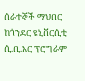ሰራተኞች ማህበር ከጎንደር ዩኒቨርሲቲ ሲ.ቢ.አር ፕሮግራም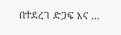በተደረገ ድጋፍ እና …